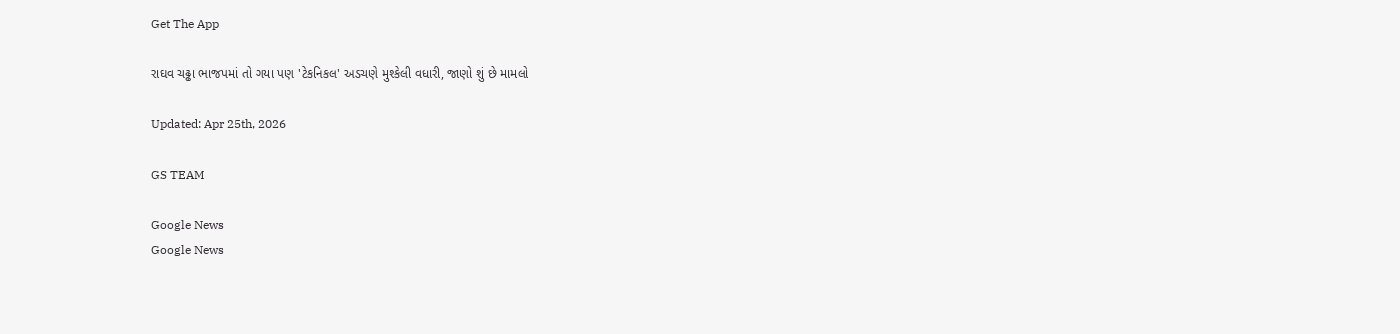Get The App

રાઘવ ચઢ્ઢા ભાજપમાં તો ગયા પણ 'ટેકનિકલ' અડચણે મુશ્કેલી વધારી, જાણો શું છે મામલો

Updated: Apr 25th, 2026

GS TEAM

Google News
Google News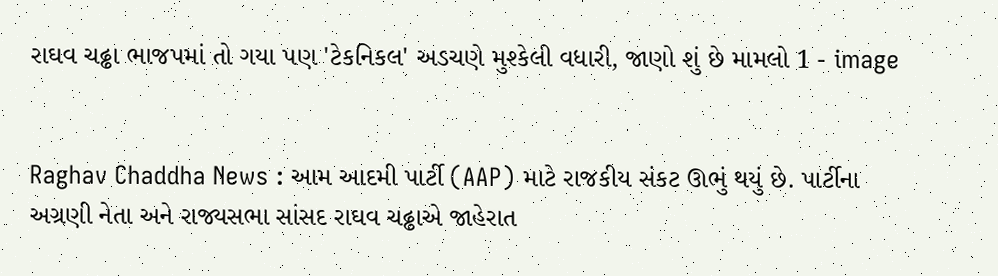રાઘવ ચઢ્ઢા ભાજપમાં તો ગયા પણ 'ટેકનિકલ' અડચણે મુશ્કેલી વધારી, જાણો શું છે મામલો 1 - image


Raghav Chaddha News : આમ આદમી પાર્ટી (AAP) માટે રાજકીય સંકટ ઊભું થયું છે. પાર્ટીના અગ્રણી નેતા અને રાજ્યસભા સાંસદ રાઘવ ચઢ્ઢાએ જાહેરાત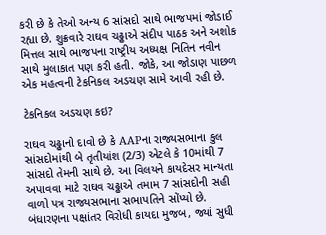કરી છે કે તેઓ અન્ય 6 સાંસદો સાથે ભાજપમાં જોડાઈ રહ્યા છે. શુક્રવારે રાઘવ ચઢ્ઢાએ સંદીપ પાઠક અને અશોક મિત્તલ સાથે ભાજપના રાષ્ટ્રીય અધ્યક્ષ નિતિન નવીન સાથે મુલાકાત પણ કરી હતી. જોકે, આ જોડાણ પાછળ એક મહત્વની ટેકનિકલ અડચણ સામે આવી રહી છે.

ટેકનિકલ અડચણ કઇ?

રાઘવ ચઢ્ઢાનો દાવો છે કે AAPના રાજ્યસભાના કુલ સાંસદોમાંથી બે તૃતીયાંશ (2/3) એટલે કે 10માંથી 7 સાંસદો તેમની સાથે છે. આ વિલયને કાયદેસર માન્યતા અપાવવા માટે રાઘવ ચઢ્ઢાએ તમામ 7 સાંસદોની સહી વાળો પત્ર રાજ્યસભાના સભાપતિને સોંપ્યો છે. બંધારણના પક્ષાંતર વિરોધી કાયદા મુજબ, જ્યાં સુધી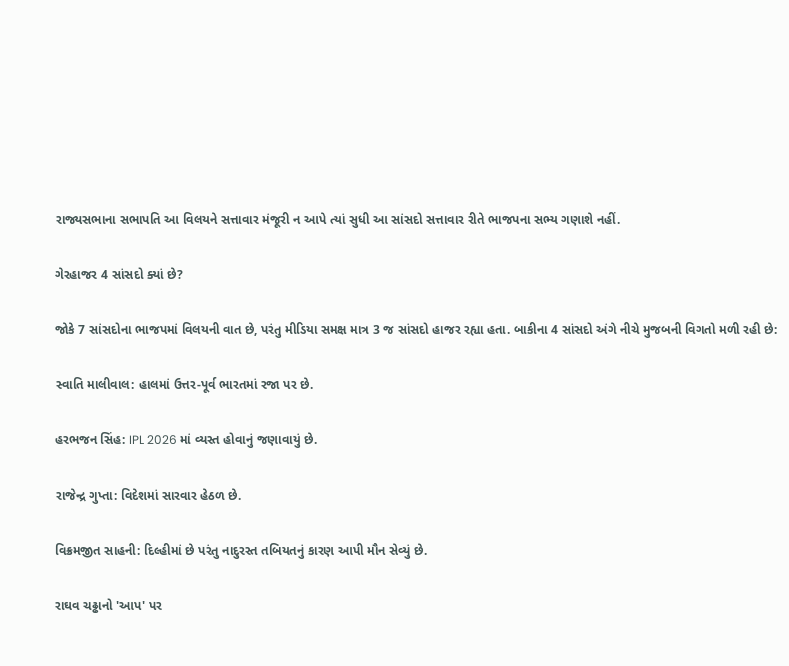રાજ્યસભાના સભાપતિ આ વિલયને સત્તાવાર મંજૂરી ન આપે ત્યાં સુધી આ સાંસદો સત્તાવાર રીતે ભાજપના સભ્ય ગણાશે નહીં.

ગેરહાજર 4 સાંસદો ક્યાં છે?

જોકે 7 સાંસદોના ભાજપમાં વિલયની વાત છે, પરંતુ મીડિયા સમક્ષ માત્ર 3 જ સાંસદો હાજર રહ્યા હતા. બાકીના 4 સાંસદો અંગે નીચે મુજબની વિગતો મળી રહી છે:

સ્વાતિ માલીવાલ: હાલમાં ઉત્તર-પૂર્વ ભારતમાં રજા પર છે.

હરભજન સિંહ: IPL 2026 માં વ્યસ્ત હોવાનું જણાવાયું છે.

રાજેન્દ્ર ગુપ્તા: વિદેશમાં સારવાર હેઠળ છે.

વિક્રમજીત સાહની: દિલ્હીમાં છે પરંતુ નાદુરસ્ત તબિયતનું કારણ આપી મૌન સેવ્યું છે.

રાઘવ ચઢ્ઢાનો 'આપ' પર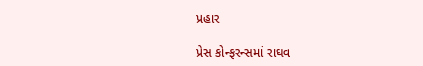પ્રહાર

પ્રેસ કોન્ફરન્સમાં રાઘવ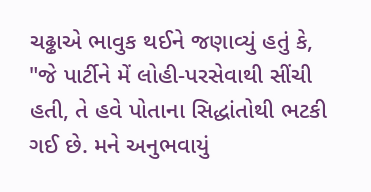ચઢ્ઢાએ ભાવુક થઈને જણાવ્યું હતું કે, "જે પાર્ટીને મેં લોહી-પરસેવાથી સીંચી હતી, તે હવે પોતાના સિદ્ધાંતોથી ભટકી ગઈ છે. મને અનુભવાયું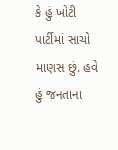કે હું ખોટી પાર્ટીમાં સાચો માણસ છું. હવે હું જનતાના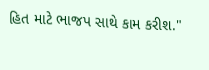હિત માટે ભાજપ સાથે કામ કરીશ."